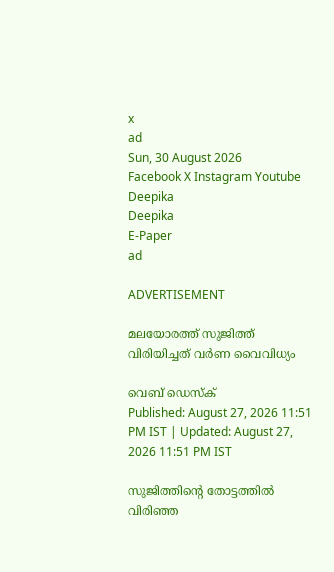x
ad
Sun, 30 August 2026
Facebook X Instagram Youtube
Deepika
Deepika
E-Paper
ad

ADVERTISEMENT

മലയോരത്ത് സുജിത്ത് വിരിയിച്ചത് വർണ വൈവിധ്യം

വെബ് ഡെസ്ക്
Published: August 27, 2026 11:51 PM IST | Updated: August 27, 2026 11:51 PM IST

സുജിത്തിന്‍റെ തോട്ടത്തിൽ വിരിഞ്ഞ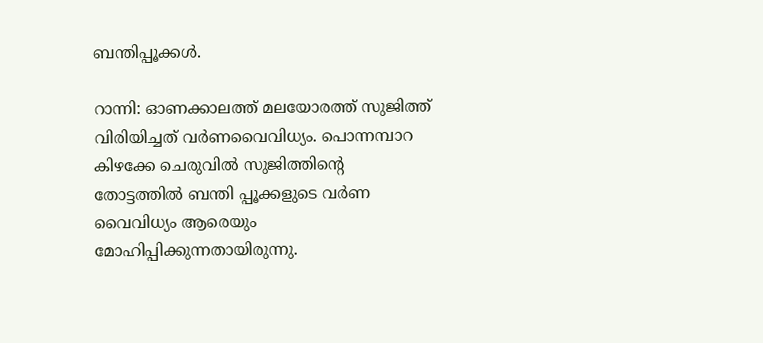ബന്തിപ്പൂക്കൾ.

റാന്നി: ഓണക്കാലത്ത് മലയോരത്ത് സുജിത്ത് വിരിയിച്ചത് വർണവൈവിധ്യം. പൊന്നമ്പാറ കിഴക്കേ ചെരുവിൽ സുജിത്തിന്‍റെ തോട്ടത്തിൽ ബന്തി പ്പൂക്കളുടെ വർണ വൈവിധ്യം ആരെയും മോഹിപ്പിക്കുന്നതായിരുന്നു.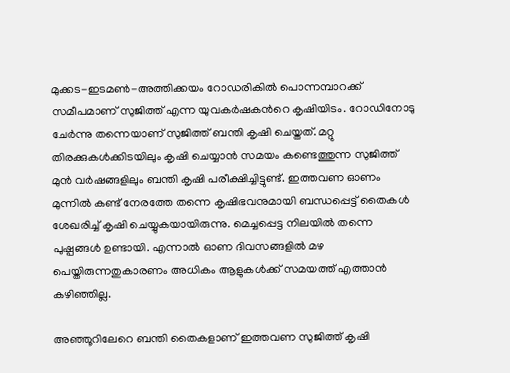മുക്കട-ഇടമൺ-അത്തിക്കയം റോഡരികിൽ പൊന്നമ്പാറക്ക് സമീപമാണ് സുജിത്ത് എന്ന യുവകർഷകന്‍റെ കൃഷിയിടം. റോഡിനോടു ചേർന്നു തന്നെയാണ് സുജിത്ത് ബന്തി കൃഷി ചെയ്തത്. മറ്റു തിരക്കുകൾക്കിടയിലും കൃഷി ചെയ്യാൻ സമയം കണ്ടെത്തുന്ന സുജിത്ത് മുൻ വർഷങ്ങളിലും ബന്തി കൃഷി പരീക്ഷിച്ചിട്ടുണ്ട്. ഇത്തവണ ഓണം മുന്നിൽ കണ്ട് നേരത്തേ തന്നെ കൃഷിഭവനുമായി ബന്ധപ്പെട്ട് തൈകൾ ശേഖരിച്ച് കൃഷി ചെയ്യുകയായിരുന്നു. മെച്ചപ്പെട്ട നിലയിൽ തന്നെ പുഷ്പങ്ങൾ ഉണ്ടായി. എന്നാൽ ഓണ ദിവസങ്ങളിൽ മഴ പെയ്തിരുന്നതുകാരണം അധികം ആളുകൾക്ക് സമയത്ത് എത്താൻ കഴിഞ്ഞില്ല.

അഞ്ഞൂറിലേറെ ബന്തി തൈകളാണ് ഇത്തവണ സുജിത്ത് കൃഷി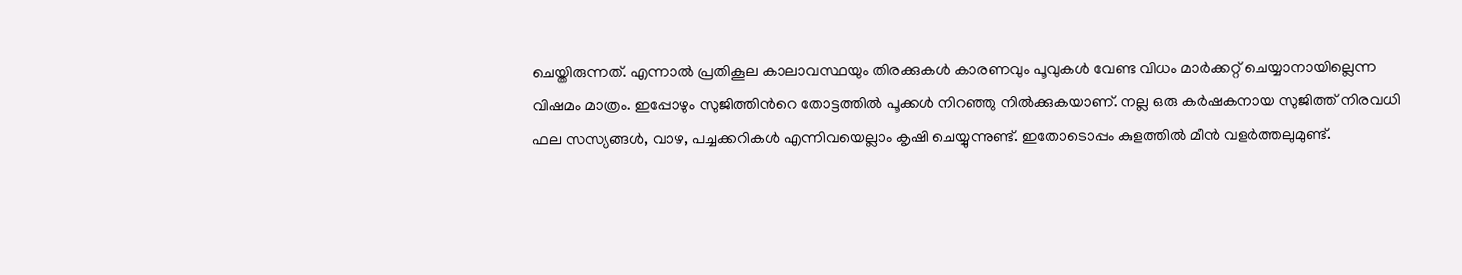ചെയ്തിരുന്നത്. എന്നാൽ പ്രതികൂല കാലാവസ്ഥയും തിരക്കുകൾ കാരണവും പൂവുകൾ വേണ്ട വിധം മാർക്കറ്റ് ചെയ്യാനായില്ലെന്ന വിഷമം മാത്രം. ഇപ്പോഴും സുജിത്തിന്‍റെ തോട്ടത്തിൽ പൂക്കൾ നിറഞ്ഞു നിൽക്കുകയാണ്. നല്ല ഒരു കർ‌ഷകനായ സുജിത്ത് നിരവധി ഫല സസ്യങ്ങൾ, വാഴ, പച്ചക്കറികൾ എന്നിവയെല്ലാം കൃഷി ചെയ്യുന്നുണ്ട്. ഇതോടൊപ്പം കുളത്തിൽ മീൻ വളർത്തലുമുണ്ട്.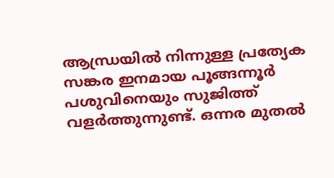ആന്ധ്രയിൽ നിന്നുള്ള പ്രത്യേക സങ്കര ഇനമായ പൂങ്ങന്നൂർ പശുവിനെയും സുജിത്ത് വളർത്തുന്നുണ്ട്. ഒന്നര മുതൽ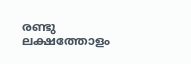രണ്ടു ലക്ഷത്തോളം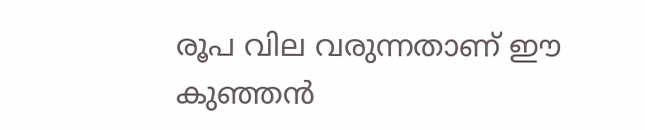രൂപ വില വരുന്നതാണ് ഈ കുഞ്ഞൻ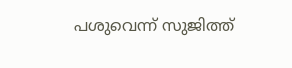പശുവെന്ന് സുജിത്ത്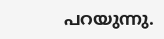പറയുന്നു.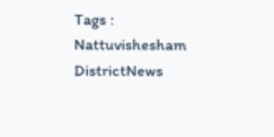Tags : Nattuvishesham DistrictNews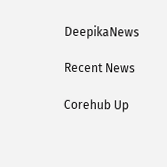DeepikaNews

Recent News

Corehub Up